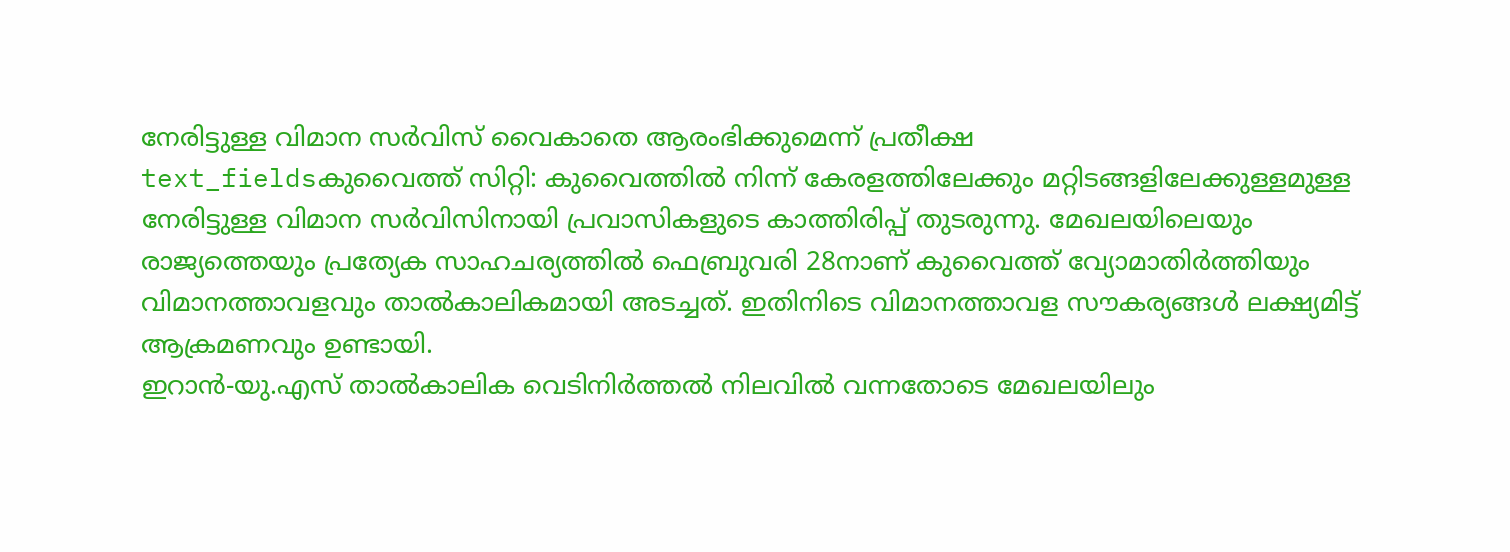നേരിട്ടുള്ള വിമാന സർവിസ് വൈകാതെ ആരംഭിക്കുമെന്ന് പ്രതീക്ഷ
text_fieldsകുവൈത്ത് സിറ്റി: കുവൈത്തിൽ നിന്ന് കേരളത്തിലേക്കും മറ്റിടങ്ങളിലേക്കുള്ളമുള്ള നേരിട്ടുള്ള വിമാന സർവിസിനായി പ്രവാസികളുടെ കാത്തിരിപ്പ് തുടരുന്നു. മേഖലയിലെയും രാജ്യത്തെയും പ്രത്യേക സാഹചര്യത്തിൽ ഫെബ്രുവരി 28നാണ് കുവൈത്ത് വ്യോമാതിർത്തിയും വിമാനത്താവളവും താൽകാലികമായി അടച്ചത്. ഇതിനിടെ വിമാനത്താവള സൗകര്യങ്ങൾ ലക്ഷ്യമിട്ട് ആക്രമണവും ഉണ്ടായി.
ഇറാൻ-യു.എസ് താൽകാലിക വെടിനിർത്തൽ നിലവിൽ വന്നതോടെ മേഖലയിലും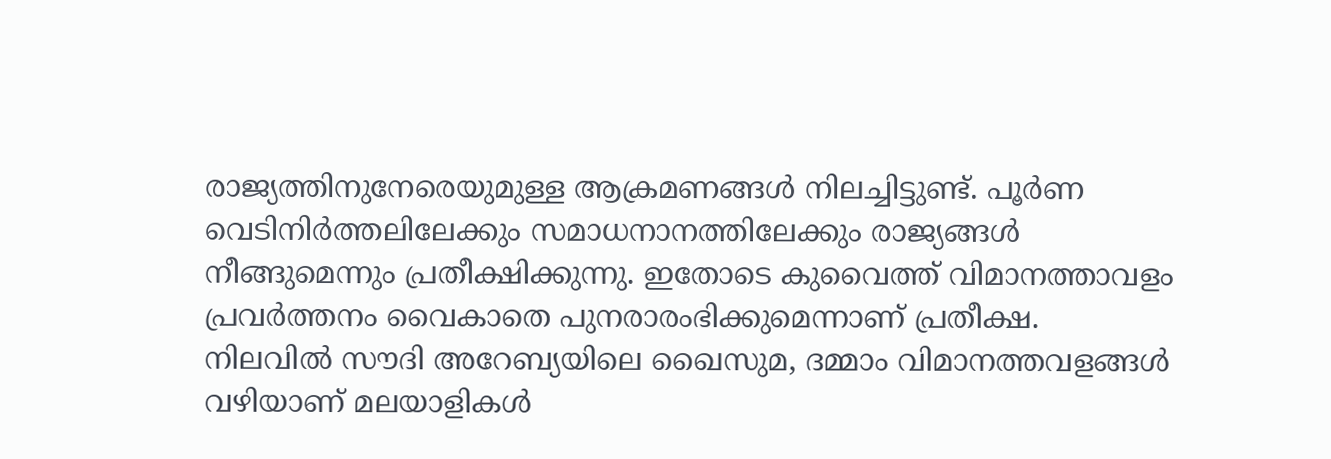രാജ്യത്തിനുനേരെയുമുള്ള ആക്രമണങ്ങൾ നിലച്ചിട്ടുണ്ട്. പൂർണ വെടിനിർത്തലിലേക്കും സമാധനാനത്തിലേക്കും രാജ്യങ്ങൾ നീങ്ങുമെന്നും പ്രതീക്ഷിക്കുന്നു. ഇതോടെ കുവൈത്ത് വിമാനത്താവളം പ്രവർത്തനം വൈകാതെ പുനരാരംഭിക്കുമെന്നാണ് പ്രതീക്ഷ.
നിലവിൽ സൗദി അറേബ്യയിലെ ഖൈസുമ, ദമ്മാം വിമാനത്തവളങ്ങൾ വഴിയാണ് മലയാളികൾ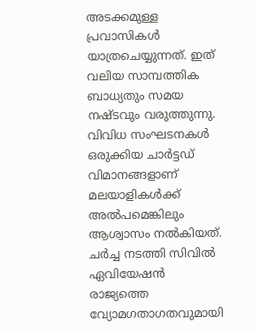അടക്കമുള്ള പ്രവാസികൾ യാത്രചെയ്യുന്നത്. ഇത് വലിയ സാമ്പത്തിക ബാധ്യതും സമയ നഷ്ടവും വരുത്തുന്നു. വിവിധ സംഘടനകൾ ഒരുക്കിയ ചാർട്ടഡ് വിമാനങ്ങളാണ് മലയാളികൾക്ക് അൽപമെങ്കിലും ആശ്വാസം നൽകിയത്.
ചർച്ച നടത്തി സിവിൽ ഏവിയേഷൻ
രാജ്യത്തെ വ്യോമഗതാഗതവുമായി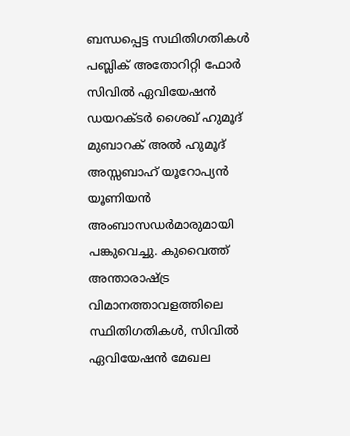ബന്ധപ്പെട്ട സഥിതിഗതികൾ പബ്ലിക് അതോറിറ്റി ഫോർ സിവിൽ ഏവിയേഷൻ ഡയറക്ടർ ശൈഖ് ഹുമൂദ് മുബാറക് അൽ ഹുമൂദ് അസ്സബാഹ് യൂറോപ്യൻ യൂണിയൻ അംബാസഡർമാരുമായി പങ്കുവെച്ചു. കുവൈത്ത് അന്താരാഷ്ട്ര വിമാനത്താവളത്തിലെ സ്ഥിതിഗതികൾ, സിവിൽ ഏവിയേഷൻ മേഖല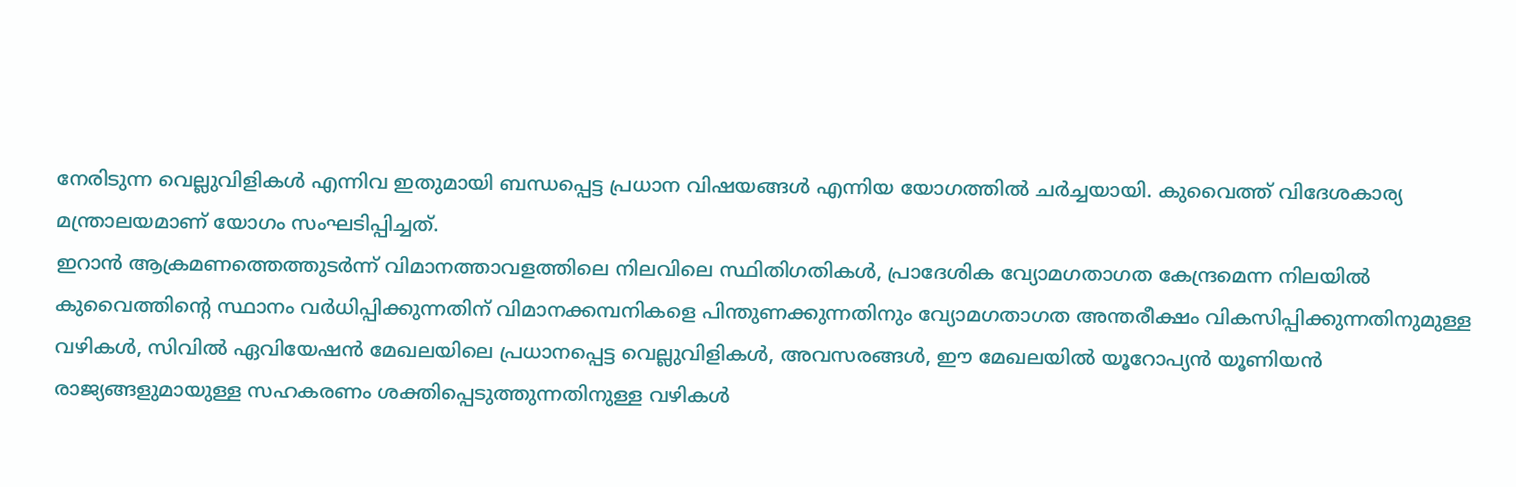നേരിടുന്ന വെല്ലുവിളികൾ എന്നിവ ഇതുമായി ബന്ധപ്പെട്ട പ്രധാന വിഷയങ്ങൾ എന്നിയ യോഗത്തിൽ ചർച്ചയായി. കുവൈത്ത് വിദേശകാര്യ മന്ത്രാലയമാണ് യോഗം സംഘടിപ്പിച്ചത്.
ഇറാൻ ആക്രമണത്തെത്തുടർന്ന് വിമാനത്താവളത്തിലെ നിലവിലെ സ്ഥിതിഗതികൾ, പ്രാദേശിക വ്യോമഗതാഗത കേന്ദ്രമെന്ന നിലയിൽ കുവൈത്തിന്റെ സ്ഥാനം വർധിപ്പിക്കുന്നതിന് വിമാനക്കമ്പനികളെ പിന്തുണക്കുന്നതിനും വ്യോമഗതാഗത അന്തരീക്ഷം വികസിപ്പിക്കുന്നതിനുമുള്ള വഴികൾ, സിവിൽ ഏവിയേഷൻ മേഖലയിലെ പ്രധാനപ്പെട്ട വെല്ലുവിളികൾ, അവസരങ്ങൾ, ഈ മേഖലയിൽ യൂറോപ്യൻ യൂണിയൻ രാജ്യങ്ങളുമായുള്ള സഹകരണം ശക്തിപ്പെടുത്തുന്നതിനുള്ള വഴികൾ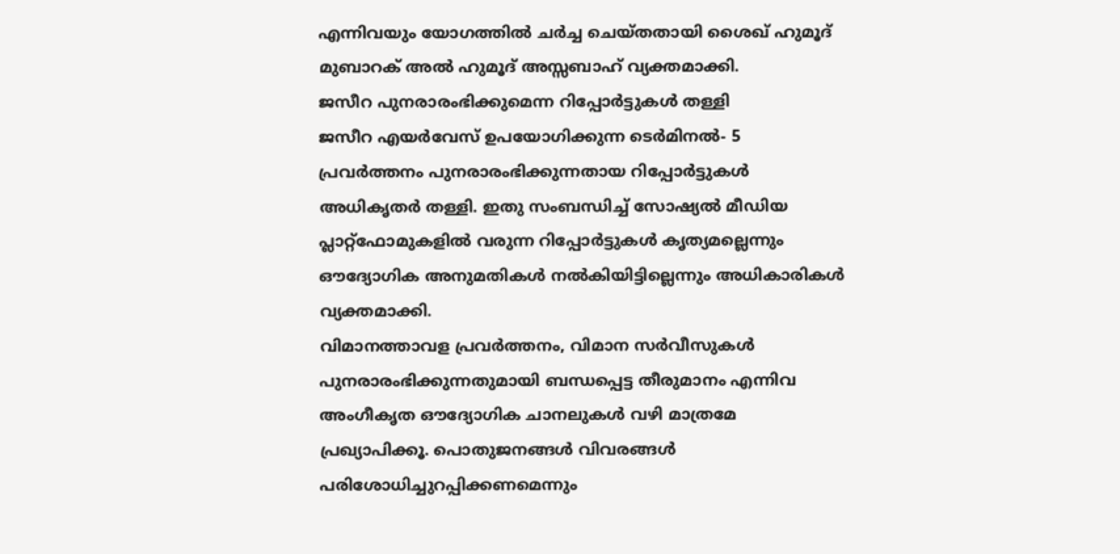എന്നിവയും യോഗത്തിൽ ചർച്ച ചെയ്തതായി ശൈഖ് ഹുമൂദ് മുബാറക് അൽ ഹുമൂദ് അസ്സബാഹ് വ്യക്തമാക്കി.
ജസീറ പുനരാരംഭിക്കുമെന്ന റിപ്പോർട്ടുകൾ തള്ളി
ജസീറ എയർവേസ് ഉപയോഗിക്കുന്ന ടെർമിനൽ- 5 പ്രവർത്തനം പുനരാരംഭിക്കുന്നതായ റിപ്പോർട്ടുകൾ അധികൃതർ തള്ളി. ഇതു സംബന്ധിച്ച് സോഷ്യൽ മീഡിയ പ്ലാറ്റ്ഫോമുകളിൽ വരുന്ന റിപ്പോർട്ടുകൾ കൃത്യമല്ലെന്നും ഔദ്യോഗിക അനുമതികൾ നൽകിയിട്ടില്ലെന്നും അധികാരികൾ വ്യക്തമാക്കി.
വിമാനത്താവള പ്രവർത്തനം, വിമാന സർവീസുകൾ പുനരാരംഭിക്കുന്നതുമായി ബന്ധപ്പെട്ട തീരുമാനം എന്നിവ അംഗീകൃത ഔദ്യോഗിക ചാനലുകൾ വഴി മാത്രമേ പ്രഖ്യാപിക്കൂ. പൊതുജനങ്ങൾ വിവരങ്ങൾ പരിശോധിച്ചുറപ്പിക്കണമെന്നും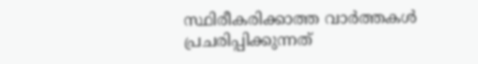സ്ഥിരീകരിക്കാത്ത വാർത്തകൾ പ്രചരിപ്പിക്കുന്നത്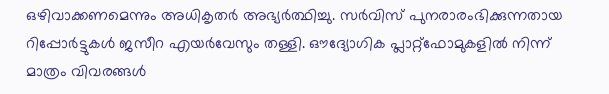ഒഴിവാക്കണമെന്നും അധികൃതർ അഭ്യർത്ഥിച്ചു. സർവിസ് പുനരാരംഭിക്കുന്നതായ റിപ്പോർട്ടുകൾ ജസീറ എയർവേസും തള്ളി. ഔദ്യോഗിക പ്ലാറ്റ്ഫോമുകളിൽ നിന്ന് മാത്രം വിവരങ്ങൾ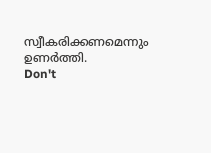സ്വീകരിക്കണമെന്നും ഉണർത്തി.
Don't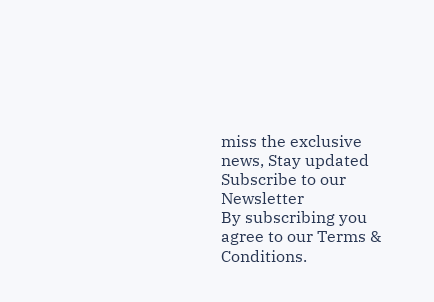miss the exclusive news, Stay updated
Subscribe to our Newsletter
By subscribing you agree to our Terms & Conditions.